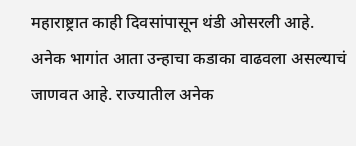महाराष्ट्रात काही दिवसांपासून थंडी ओसरली आहे. अनेक भागांत आता उन्हाचा कडाका वाढवला असल्याचं जाणवत आहे. राज्यातील अनेक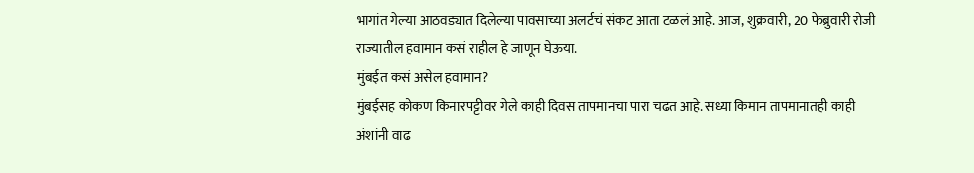भागांत गेल्या आठवड्यात दिलेल्या पावसाच्या अलर्टचं संकट आता टळलं आहे. आज, शुक्रवारी, 20 फेब्रुवारी रोजी राज्यातील हवामान कसं राहील हे जाणून घेऊया.
मुंबईत कसं असेल हवामान?
मुंबईसह कोकण किनारपट्टीवर गेले काही दिवस तापमानचा पारा चढत आहे. सध्या किमान तापमानातही काही अंशांनी वाढ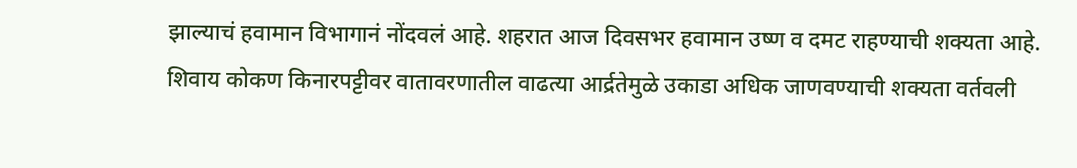झाल्याचं हवामान विभागानं नोंदवलं आहे. शहरात आज दिवसभर हवामान उष्ण व दमट राहण्याची शक्यता आहे. शिवाय कोकण किनारपट्टीवर वातावरणातील वाढत्या आर्द्रतेमुळे उकाडा अधिक जाणवण्याची शक्यता वर्तवली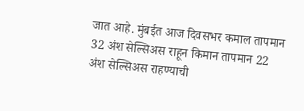जात आहे. मुंबईत आज दिवसभर कमाल तापमान 32 अंश सेल्सिअस राहून किमान तापमान 22 अंश सेल्सिअस राहण्याची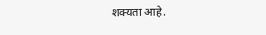शक्यता आहे.